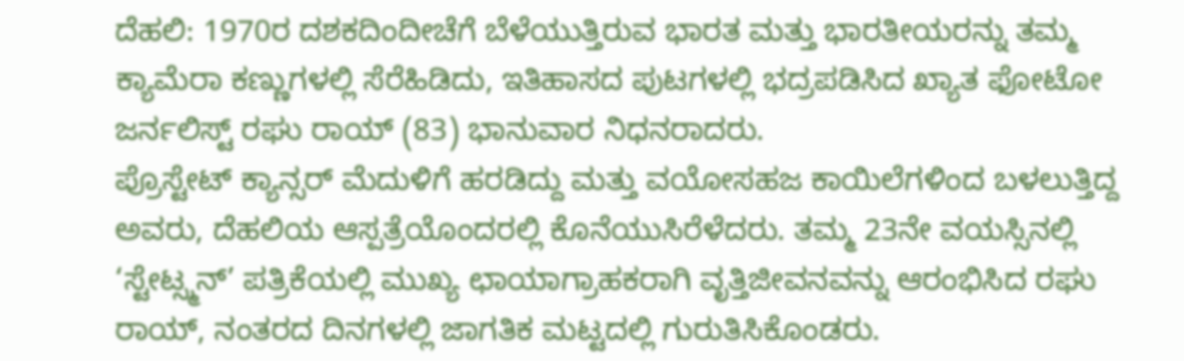ದೆಹಲಿ: 1970ರ ದಶಕದಿಂದೀಚೆಗೆ ಬೆಳೆಯುತ್ತಿರುವ ಭಾರತ ಮತ್ತು ಭಾರತೀಯರನ್ನು ತಮ್ಮ ಕ್ಯಾಮೆರಾ ಕಣ್ಣುಗಳಲ್ಲಿ ಸೆರೆಹಿಡಿದು, ಇತಿಹಾಸದ ಪುಟಗಳಲ್ಲಿ ಭದ್ರಪಡಿಸಿದ ಖ್ಯಾತ ಫೋಟೋ ಜರ್ನಲಿಸ್ಟ್ ರಘು ರಾಯ್ (83) ಭಾನುವಾರ ನಿಧನರಾದರು.
ಪ್ರೊಸ್ಟೇಟ್ ಕ್ಯಾನ್ಸರ್ ಮೆದುಳಿಗೆ ಹರಡಿದ್ದು ಮತ್ತು ವಯೋಸಹಜ ಕಾಯಿಲೆಗಳಿಂದ ಬಳಲುತ್ತಿದ್ದ ಅವರು, ದೆಹಲಿಯ ಆಸ್ಪತ್ರೆಯೊಂದರಲ್ಲಿ ಕೊನೆಯುಸಿರೆಳೆದರು. ತಮ್ಮ 23ನೇ ವಯಸ್ಸಿನಲ್ಲಿ ‘ಸ್ಟೇಟ್ಸ್ಮನ್’ ಪತ್ರಿಕೆಯಲ್ಲಿ ಮುಖ್ಯ ಛಾಯಾಗ್ರಾಹಕರಾಗಿ ವೃತ್ತಿಜೀವನವನ್ನು ಆರಂಭಿಸಿದ ರಘು ರಾಯ್, ನಂತರದ ದಿನಗಳಲ್ಲಿ ಜಾಗತಿಕ ಮಟ್ಟದಲ್ಲಿ ಗುರುತಿಸಿಕೊಂಡರು.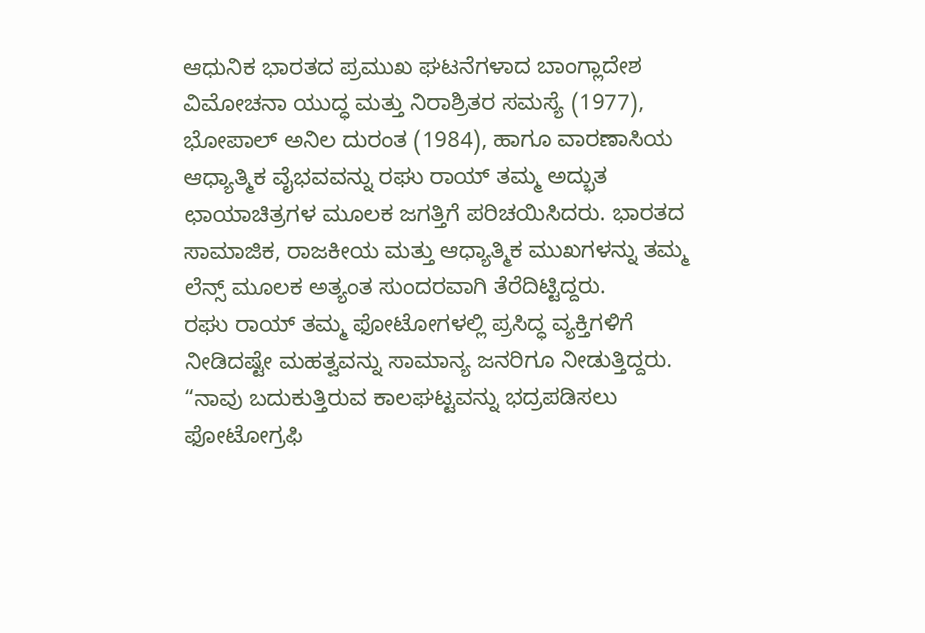ಆಧುನಿಕ ಭಾರತದ ಪ್ರಮುಖ ಘಟನೆಗಳಾದ ಬಾಂಗ್ಲಾದೇಶ ವಿಮೋಚನಾ ಯುದ್ಧ ಮತ್ತು ನಿರಾಶ್ರಿತರ ಸಮಸ್ಯೆ (1977), ಭೋಪಾಲ್ ಅನಿಲ ದುರಂತ (1984), ಹಾಗೂ ವಾರಣಾಸಿಯ ಆಧ್ಯಾತ್ಮಿಕ ವೈಭವವನ್ನು ರಘು ರಾಯ್ ತಮ್ಮ ಅದ್ಭುತ ಛಾಯಾಚಿತ್ರಗಳ ಮೂಲಕ ಜಗತ್ತಿಗೆ ಪರಿಚಯಿಸಿದರು. ಭಾರತದ ಸಾಮಾಜಿಕ, ರಾಜಕೀಯ ಮತ್ತು ಆಧ್ಯಾತ್ಮಿಕ ಮುಖಗಳನ್ನು ತಮ್ಮ ಲೆನ್ಸ್ ಮೂಲಕ ಅತ್ಯಂತ ಸುಂದರವಾಗಿ ತೆರೆದಿಟ್ಟಿದ್ದರು.
ರಘು ರಾಯ್ ತಮ್ಮ ಫೋಟೋಗಳಲ್ಲಿ ಪ್ರಸಿದ್ಧ ವ್ಯಕ್ತಿಗಳಿಗೆ ನೀಡಿದಷ್ಟೇ ಮಹತ್ವವನ್ನು ಸಾಮಾನ್ಯ ಜನರಿಗೂ ನೀಡುತ್ತಿದ್ದರು. “ನಾವು ಬದುಕುತ್ತಿರುವ ಕಾಲಘಟ್ಟವನ್ನು ಭದ್ರಪಡಿಸಲು ಫೋಟೋಗ್ರಫಿ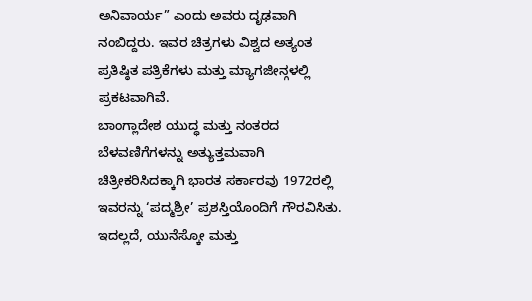ಅನಿವಾರ್ಯ” ಎಂದು ಅವರು ದೃಢವಾಗಿ ನಂಬಿದ್ದರು. ಇವರ ಚಿತ್ರಗಳು ವಿಶ್ವದ ಅತ್ಯಂತ ಪ್ರತಿಷ್ಠಿತ ಪತ್ರಿಕೆಗಳು ಮತ್ತು ಮ್ಯಾಗಜೀನ್ಗಳಲ್ಲಿ ಪ್ರಕಟವಾಗಿವೆ.
ಬಾಂಗ್ಲಾದೇಶ ಯುದ್ಧ ಮತ್ತು ನಂತರದ ಬೆಳವಣಿಗೆಗಳನ್ನು ಅತ್ಯುತ್ತಮವಾಗಿ ಚಿತ್ರೀಕರಿಸಿದಕ್ಕಾಗಿ ಭಾರತ ಸರ್ಕಾರವು 1972ರಲ್ಲಿ ಇವರನ್ನು ‘ಪದ್ಮಶ್ರೀ’ ಪ್ರಶಸ್ತಿಯೊಂದಿಗೆ ಗೌರವಿಸಿತು. ಇದಲ್ಲದೆ, ಯುನೆಸ್ಕೋ ಮತ್ತು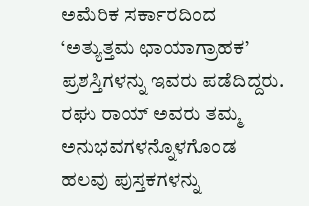ಅಮೆರಿಕ ಸರ್ಕಾರದಿಂದ ‘ಅತ್ಯುತ್ತಮ ಛಾಯಾಗ್ರಾಹಕ’ ಪ್ರಶಸ್ತಿಗಳನ್ನು ಇವರು ಪಡೆದಿದ್ದರು. ರಘು ರಾಯ್ ಅವರು ತಮ್ಮ ಅನುಭವಗಳನ್ನೊಳಗೊಂಡ ಹಲವು ಪುಸ್ತಕಗಳನ್ನು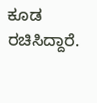ಕೂಡ ರಚಿಸಿದ್ದಾರೆ.